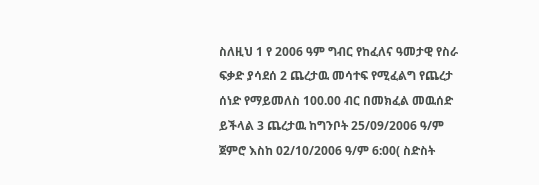ስለዚህ 1 የ 2006 ዓም ግብር የከፈለና ዓመታዊ የስራ ፍቃድ ያሳደሰ 2 ጨረታዉ መሳተፍ የሚፈልግ የጨረታ ሰነድ የማይመለስ 100.00 ብር በመክፈል መዉሰድ ይችላል 3 ጨረታዉ ከግንቦት 25/09/2006 ዓ/ም ጀምሮ እስከ 02/10/2006 ዓ/ም 6:00( ስድስት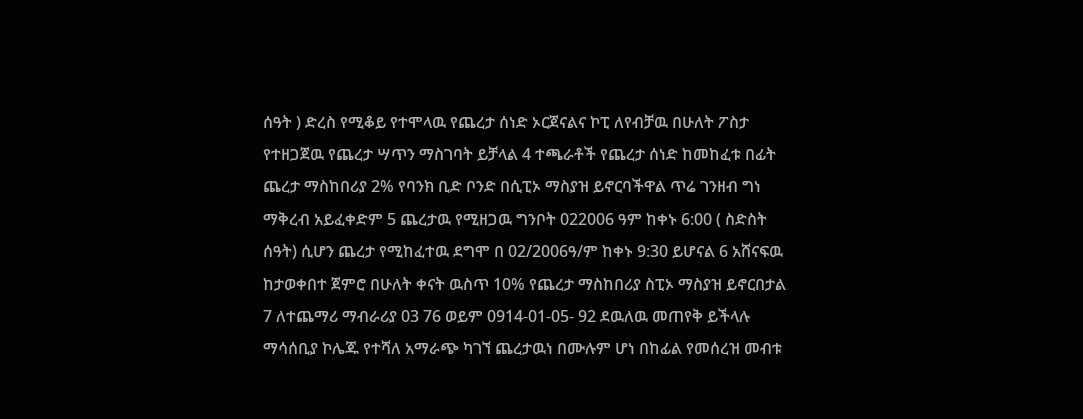ሰዓት ) ድረስ የሚቆይ የተሞላዉ የጨረታ ሰነድ ኦርጀናልና ኮፒ ለየብቻዉ በሁለት ፖስታ የተዘጋጀዉ የጨረታ ሣጥን ማስገባት ይቻላል 4 ተጫራቶች የጨረታ ሰነድ ከመከፈቱ በፊት ጨረታ ማስከበሪያ 2% የባንክ ቢድ ቦንድ በሲፒኦ ማስያዝ ይኖርባችዋል ጥሬ ገንዘብ ግነ ማቅረብ አይፈቀድም 5 ጨረታዉ የሚዘጋዉ ግንቦት 022006 ዓም ከቀኑ 6:00 ( ስድስት ሰዓት) ሲሆን ጨረታ የሚከፈተዉ ደግሞ በ 02/2006ዓ/ም ከቀኑ 9:30 ይሆናል 6 አሸናፍዉ ከታወቀበተ ጀምሮ በሁለት ቀናት ዉስጥ 10% የጨረታ ማስከበሪያ ስፒኦ ማስያዝ ይኖርበታል 7 ለተጨማሪ ማብራሪያ 03 76 ወይም 0914-01-05- 92 ደዉለዉ መጠየቅ ይችላሉ ማሳሰቢያ ኮሌጁ የተሻለ አማራጭ ካገኘ ጨረታዉነ በሙሉም ሆነ በከፊል የመሰረዝ መብቱ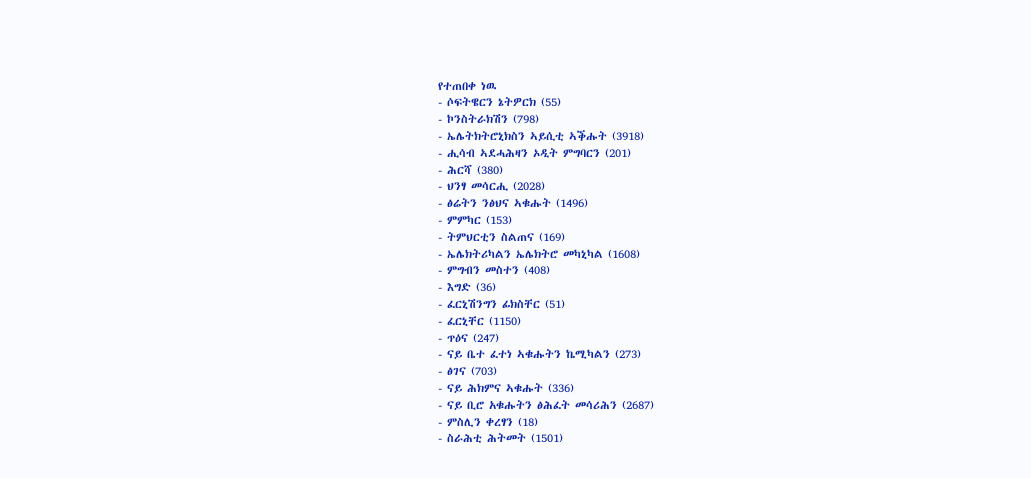የተጠበቀ ነዉ
- ሶፍትዌርን ኔትዎርክ (55)
- ኮንስትራክሽን (798)
- ኤሌትክትሮኒክስን ኣይሲቲ ኣቕሑት (3918)
- ሒሳብ ኣደሓሕዛን ኦዲት ምግባርን (201)
- ሕርሻ (380)
- ህንፃ መሳርሒ (2028)
- ፅሬትን ንፅህና ኣቁሑት (1496)
- ምምካር (153)
- ትምህርቲን ስልጠና (169)
- ኤሌክትሪካልን ኤሌክትሮ መካኒካል (1608)
- ምግብን መስተን (408)
- እግድ (36)
- ፈርኒሽንግን ፊክስቸር (51)
- ፈርኒቸር (1150)
- ጥዕና (247)
- ናይ ቤተ ፈተነ ኣቁሑትን ኬሚካልን (273)
- ፅገና (703)
- ናይ ሕክምና ኣቁሑት (336)
- ናይ ቢሮ አቁሑትን ፅሕፈት መሳሪሕን (2687)
- ምስሊን ቀረፃን (18)
- ስራሕቲ ሕትመት (1501)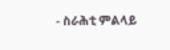- ስራሕቲ ምልላይ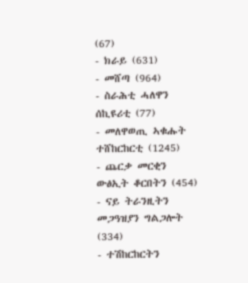(67)
- ክራይ (631)
- መሸጣ (964)
- ስራሕቲ ሓለዋን ሰኪዩሪቲ (77)
- መለዋወጢ ኣቁሑት ተሸከርከርቲ (1245)
- ጨርቃ መርቂን ውፅኢት ቆርበትን (454)
- ናይ ትራንዚትን መጋዓዝያን ግልጋሎት (334)
- ተሽከርከርትን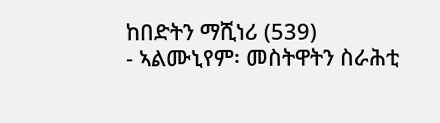ከበድትን ማሺነሪ (539)
- ኣልሙኒየም፡ መስትዋትን ስራሕቲ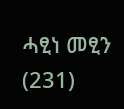ሓፂነ መፂን (231)